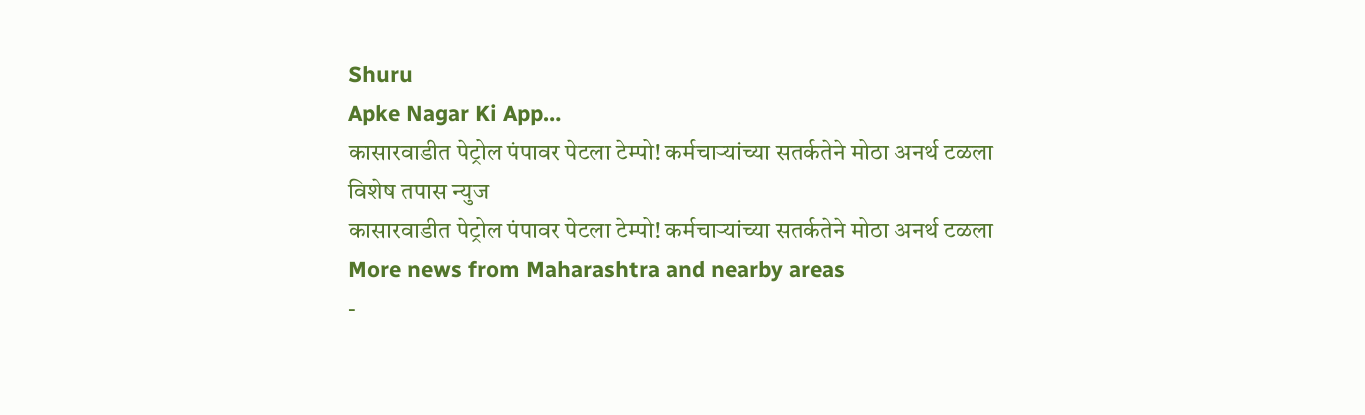Shuru
Apke Nagar Ki App…
कासारवाडीत पेट्रोल पंपावर पेटला टेम्पो! कर्मचाऱ्यांच्या सतर्कतेने मोठा अनर्थ टळला
विशेष तपास न्युज
कासारवाडीत पेट्रोल पंपावर पेटला टेम्पो! कर्मचाऱ्यांच्या सतर्कतेने मोठा अनर्थ टळला
More news from Maharashtra and nearby areas
-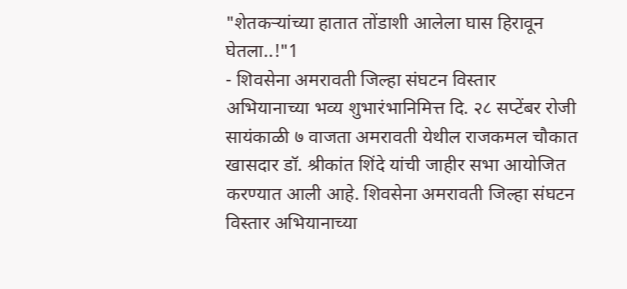"शेतकऱ्यांच्या हातात तोंडाशी आलेला घास हिरावून घेतला..!"1
- शिवसेना अमरावती जिल्हा संघटन विस्तार अभियानाच्या भव्य शुभारंभानिमित्त दि. २८ सप्टेंबर रोजी सायंकाळी ७ वाजता अमरावती येथील राजकमल चौकात खासदार डॉ. श्रीकांत शिंदे यांची जाहीर सभा आयोजित करण्यात आली आहे. शिवसेना अमरावती जिल्हा संघटन विस्तार अभियानाच्या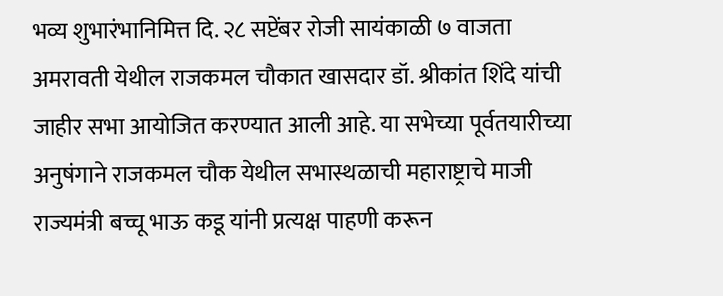भव्य शुभारंभानिमित्त दि. २८ सप्टेंबर रोजी सायंकाळी ७ वाजता अमरावती येथील राजकमल चौकात खासदार डॉ. श्रीकांत शिंदे यांची जाहीर सभा आयोजित करण्यात आली आहे. या सभेच्या पूर्वतयारीच्या अनुषंगाने राजकमल चौक येथील सभास्थळाची महाराष्ट्राचे माजी राज्यमंत्री बच्चू भाऊ कडू यांनी प्रत्यक्ष पाहणी करून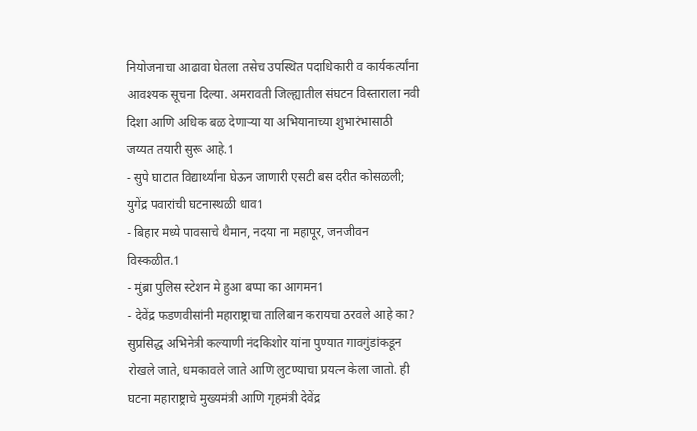नियोजनाचा आढावा घेतला तसेच उपस्थित पदाधिकारी व कार्यकर्त्यांना आवश्यक सूचना दिल्या. अमरावती जिल्ह्यातील संघटन विस्ताराला नवी दिशा आणि अधिक बळ देणाऱ्या या अभियानाच्या शुभारंभासाठी जय्यत तयारी सुरू आहे.1
- सुपे घाटात विद्यार्थ्यांना घेऊन जाणारी एसटी बस दरीत कोसळली; युगेंद्र पवारांची घटनास्थळी धाव1
- बिहार मध्ये पावसाचे थैमान, नदया ना महापूर, जनजीवन विस्कळीत.1
- मुंब्रा पुलिस स्टेशन मे हुआ बप्पा का आगमन1
- देवेंद्र फडणवीसांनी महाराष्ट्राचा तालिबान करायचा ठरवले आहे का? सुप्रसिद्ध अभिनेत्री कल्याणी नंदकिशोर यांना पुण्यात गावगुंडांकडून रोखले जाते, धमकावले जाते आणि लुटण्याचा प्रयत्न केला जातो. ही घटना महाराष्ट्राचे मुख्यमंत्री आणि गृहमंत्री देवेंद्र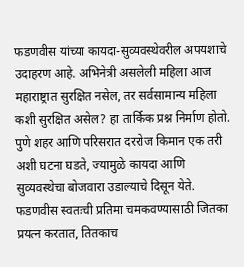फडणवीस यांच्या कायदा-सुव्यवस्थेवरील अपयशाचे उदाहरण आहे. अभिनेत्री असलेली महिला आज महाराष्ट्रात सुरक्षित नसेल, तर सर्वसामान्य महिला कशी सुरक्षित असेल? हा तार्किक प्रश्न निर्माण होतो. पुणे शहर आणि परिसरात दररोज किमान एक तरी अशी घटना घडते, ज्यामुळे कायदा आणि सुव्यवस्थेचा बोजवारा उडाल्याचे दिसून येते. फडणवीस स्वतःची प्रतिमा चमकवण्यासाठी जितका प्रयत्न करतात, तितकाच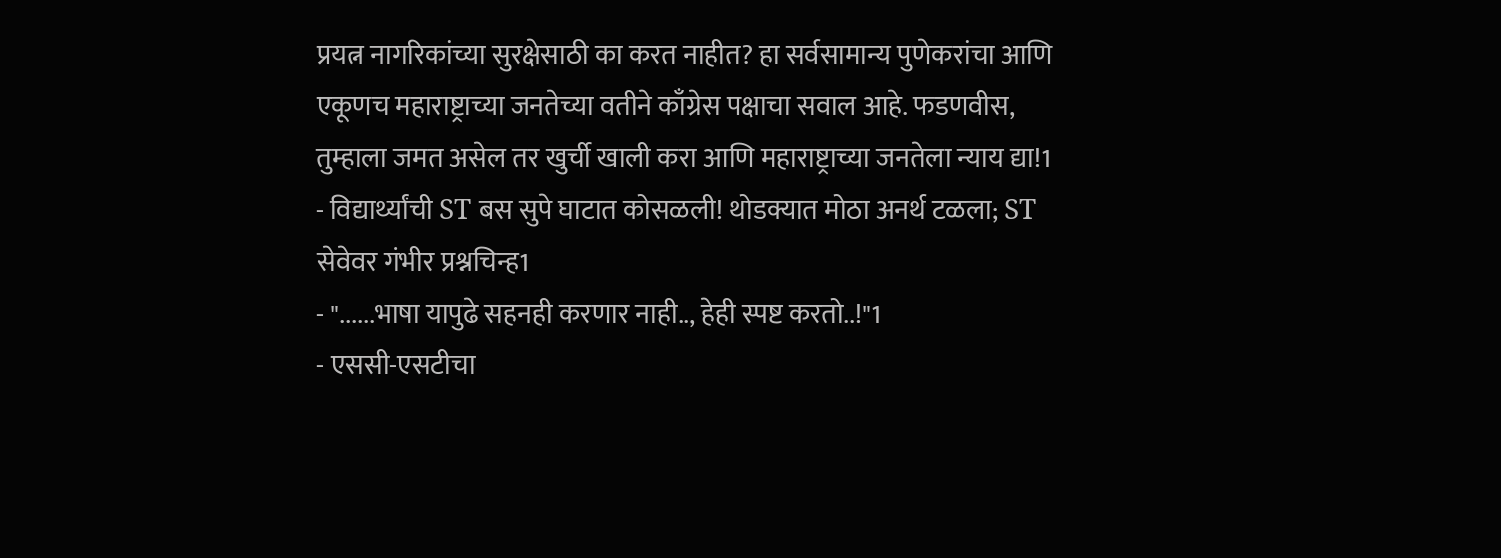प्रयत्न नागरिकांच्या सुरक्षेसाठी का करत नाहीत? हा सर्वसामान्य पुणेकरांचा आणि एकूणच महाराष्ट्राच्या जनतेच्या वतीने काँग्रेस पक्षाचा सवाल आहे. फडणवीस, तुम्हाला जमत असेल तर खुर्ची खाली करा आणि महाराष्ट्राच्या जनतेला न्याय द्या!1
- विद्यार्थ्यांची ST बस सुपे घाटात कोसळली! थोडक्यात मोठा अनर्थ टळला; ST सेवेवर गंभीर प्रश्नचिन्ह1
- "......भाषा यापुढे सहनही करणार नाही.., हेही स्पष्ट करतो..!"1
- एससी-एसटीचा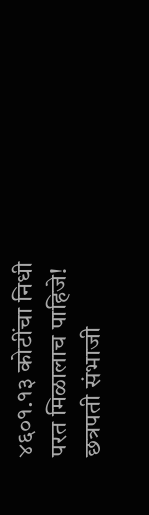४६०१.१३ कोटींचा निधी परत मिळालाच पाहिजे! छत्रपती संभाजी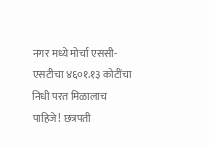नगर मध्ये मोर्चा एससी-एसटीचा ४६०१.१३ कोटींचा निधी परत मिळालाच पाहिजे! छत्रपती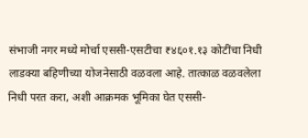संभाजी नगर मध्ये मोर्चा एससी-एसटीचा ₹४६०१.१३ कोटींचा निधी लाडक्या बहिणीच्या योजनेसाठी वळवला आहे. तात्काळ वळवलेला निधी परत करा, अशी आक्रमक भूमिका घेत एससी-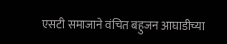एसटी समाजाने वंचित बहुजन आघाडीच्या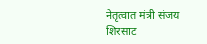नेतृत्वात मंत्री संजय शिरसाट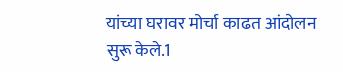यांच्या घरावर मोर्चा काढत आंदोलन सुरू केले.1